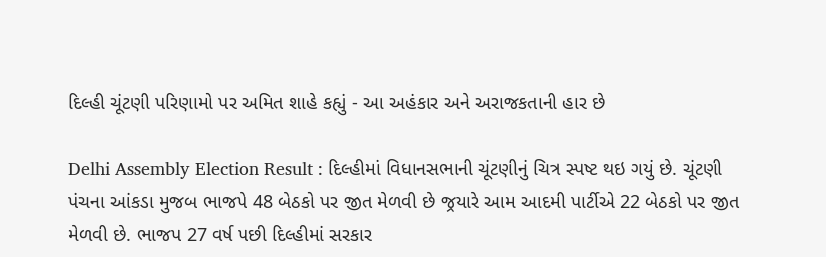દિલ્હી ચૂંટણી પરિણામો પર અમિત શાહે કહ્યું - આ અહંકાર અને અરાજકતાની હાર છે

Delhi Assembly Election Result : દિલ્હીમાં વિધાનસભાની ચૂંટણીનું ચિત્ર સ્પષ્ટ થઇ ગયું છે. ચૂંટણી પંચના આંકડા મુજબ ભાજપે 48 બેઠકો પર જીત મેળવી છે જ્રયારે આમ આદમી પાર્ટીએ 22 બેઠકો પર જીત મેળવી છે. ભાજપ 27 વર્ષ પછી દિલ્હીમાં સરકાર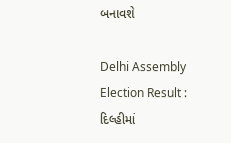બનાવશે

Delhi Assembly Election Result : દિલ્હીમાં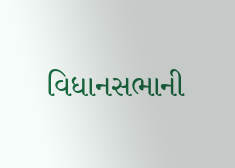વિધાનસભાની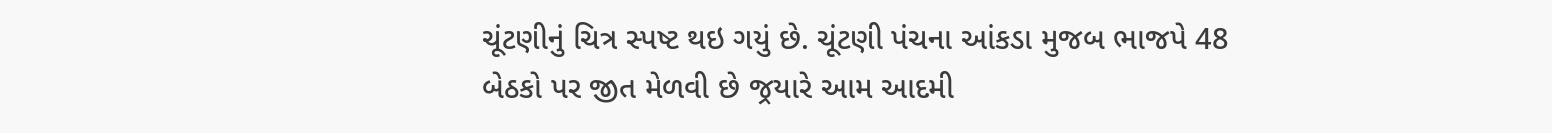ચૂંટણીનું ચિત્ર સ્પષ્ટ થઇ ગયું છે. ચૂંટણી પંચના આંકડા મુજબ ભાજપે 48 બેઠકો પર જીત મેળવી છે જ્રયારે આમ આદમી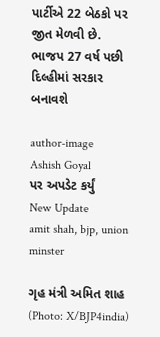પાર્ટીએ 22 બેઠકો પર જીત મેળવી છે. ભાજપ 27 વર્ષ પછી દિલ્હીમાં સરકાર બનાવશે

author-image
Ashish Goyal
પર અપડેટ કર્યું
New Update
amit shah, bjp, union minster

ગૃહ મંત્રી અમિત શાહ (Photo: X/BJP4india)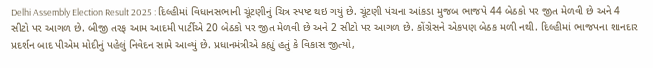Delhi Assembly Election Result 2025 : દિલ્હીમાં વિધાનસભાની ચૂંટણીનું ચિત્ર સ્પષ્ટ થઇ ગયું છે. ચૂંટણી પંચના આંકડા મુજબ ભાજપે 44 બેઠકો પર જીત મેળવી છે અને 4 સીટો પર આગળ છે. બીજી તરફ આમ આદમી પાર્ટીએ 20 બેઠકો પર જીત મેળવી છે અને 2 સીટો પર આગળ છે. કોંગ્રેસને એકપણ બેઠક મળી નથી. દિલ્હીમાં ભાજપના શાનદાર પ્રદર્શન બાદ પીએમ મોદીનું પહેલું નિવેદન સામે આવ્યું છે. પ્રધાનમંત્રીએ કહ્યું હતું કે વિકાસ જીત્યો,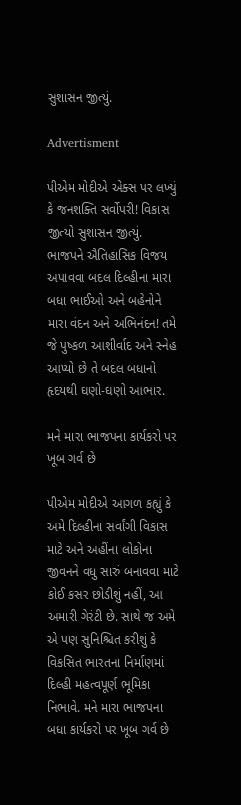સુશાસન જીત્યું.

Advertisment

પીએમ મોદીએ એક્સ પર લખ્યું કે જનશક્તિ સર્વોપરી! વિકાસ જીત્યો સુશાસન જીત્યું. ભાજપને ઐતિહાસિક વિજય અપાવવા બદલ દિલ્હીના મારા બધા ભાઈઓ અને બહેનોને મારા વંદન અને અભિનંદન! તમે જે પુષ્કળ આશીર્વાદ અને સ્નેહ આપ્યો છે તે બદલ બધાનો હૃદયથી ઘણો-ઘણો આભાર.

મને મારા ભાજપના કાર્યકરો પર ખૂબ ગર્વ છે

પીએમ મોદીએ આગળ કહ્યું કે અમે દિલ્હીના સર્વાંગી વિકાસ માટે અને અહીંના લોકોના જીવનને વધુ સારું બનાવવા માટે કોઈ કસર છોડીશું નહીં, આ અમારી ગેરંટી છે. સાથે જ અમે એ પણ સુનિશ્ચિત કરીશું કે વિકસિત ભારતના નિર્માણમાં દિલ્હી મહત્વપૂર્ણ ભૂમિકા નિભાવે. મને મારા ભાજપના બધા કાર્યકરો પર ખૂબ ગર્વ છે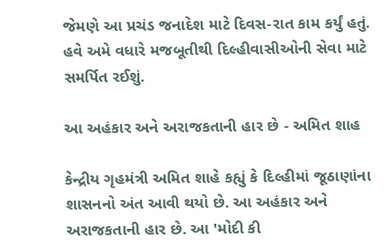જેમણે આ પ્રચંડ જનાદેશ માટે દિવસ-રાત કામ કર્યું હતું. હવે અમે વધારે મજબૂતીથી દિલ્હીવાસીઓની સેવા માટે સમર્પિત રઈશું.

આ અહંકાર અને અરાજકતાની હાર છે - અમિત શાહ

કેન્દ્રીય ગૃહમંત્રી અમિત શાહે કહ્યું કે દિલ્હીમાં જૂઠાણાંના શાસનનો અંત આવી થયો છે. આ અહંકાર અને અરાજકતાની હાર છે. આ 'મોદી કી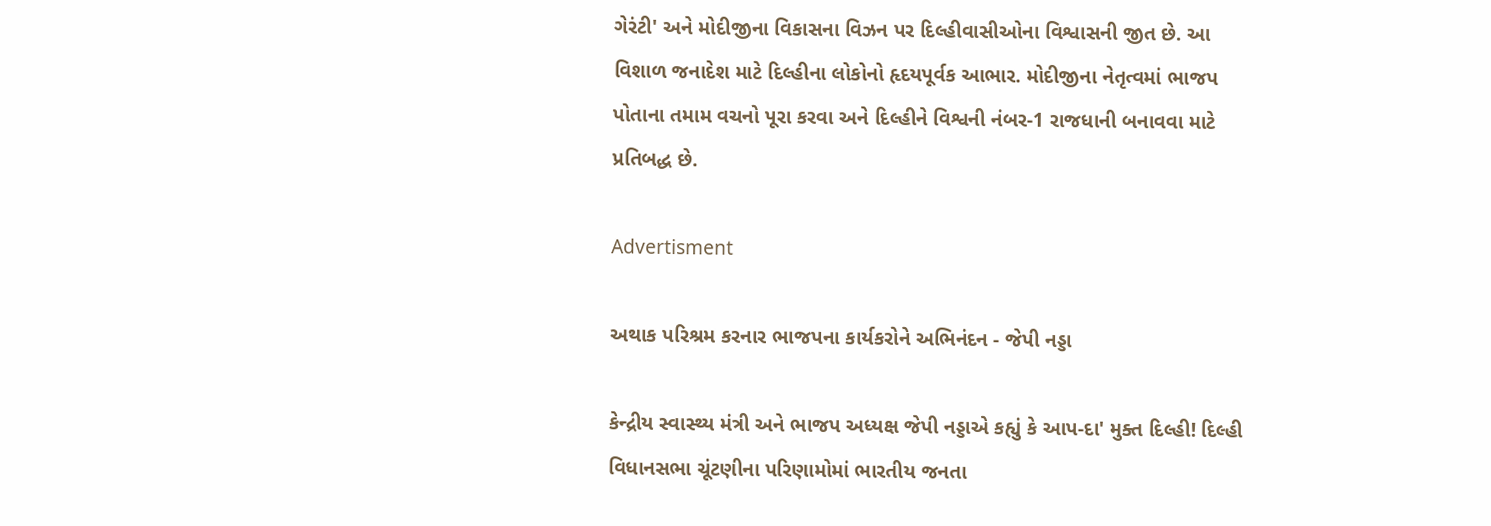ગેરંટી' અને મોદીજીના વિકાસના વિઝન પર દિલ્હીવાસીઓના વિશ્વાસની જીત છે. આ વિશાળ જનાદેશ માટે દિલ્હીના લોકોનો હૃદયપૂર્વક આભાર. મોદીજીના નેતૃત્વમાં ભાજપ પોતાના તમામ વચનો પૂરા કરવા અને દિલ્હીને વિશ્વની નંબર-1 રાજધાની બનાવવા માટે પ્રતિબદ્ધ છે.

Advertisment

અથાક પરિશ્રમ કરનાર ભાજપના કાર્યકરોને અભિનંદન - જેપી નડ્ડા

કેન્દ્રીય સ્વાસ્થ્ય મંત્રી અને ભાજપ અધ્યક્ષ જેપી નડ્ડાએ કહ્યું કે આપ-દા' મુક્ત દિલ્હી! દિલ્હી વિધાનસભા ચૂંટણીના પરિણામોમાં ભારતીય જનતા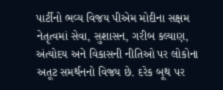પાર્ટીનો ભવ્ય વિજય પીએમ મોદીના સક્ષમ નેતૃત્વમાં સેવા, સુશાસન, ગરીબ કલ્યાણ, અંત્યોદય અને વિકાસની નીતિઓ પર લોકોના અતૂટ સમર્થનનો વિજય છે. દરેક બૂથ પર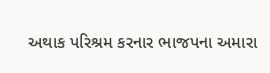અથાક પરિશ્રમ કરનાર ભાજપના અમારા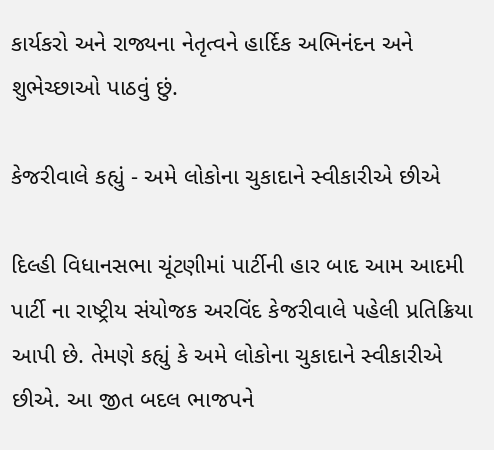કાર્યકરો અને રાજ્યના નેતૃત્વને હાર્દિક અભિનંદન અને શુભેચ્છાઓ પાઠવું છું.

કેજરીવાલે કહ્યું - અમે લોકોના ચુકાદાને સ્વીકારીએ છીએ

દિલ્હી વિધાનસભા ચૂંટણીમાં પાર્ટીની હાર બાદ આમ આદમી પાર્ટી ના રાષ્ટ્રીય સંયોજક અરવિંદ કેજરીવાલે પહેલી પ્રતિક્રિયા આપી છે. તેમણે કહ્યું કે અમે લોકોના ચુકાદાને સ્વીકારીએ છીએ. આ જીત બદલ ભાજપને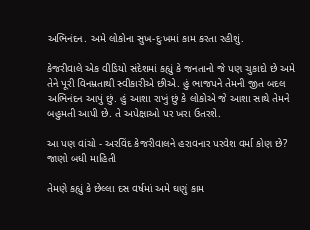અભિનંદન. અમે લોકોના સુખ-દુઃખમાં કામ કરતા રહીશું.

કેજરીવાલે એક વીડિયો સંદેશમાં કહ્યું કે જનતાનો જે પણ ચુકાદો છે અમે તેને પૂરી વિનમ્રતાથી સ્વીકારીએ છીએ. હું ભાજપને તેમની જીત બદલ અભિનંદન આપું છું. હું આશા રાખું છું કે લોકોએ જે આશા સાથે તેમને બહુમતી આપી છે. તે અપેક્ષાઓ પર ખરા ઉતરશે.

આ પણ વાંચો - અરવિંદ કેજરીવાલને હરાવનાર પરવેશ વર્મા કોણ છે? જાણો બધી માહિતી

તેમણે કહ્યું કે છેલ્લા દસ વર્ષમાં અમે ઘણું કામ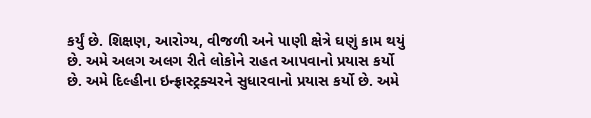કર્યું છે. શિક્ષણ, આરોગ્ય, વીજળી અને પાણી ક્ષેત્રે ઘણું કામ થયું છે. અમે અલગ અલગ રીતે લોકોને રાહત આપવાનો પ્રયાસ કર્યો છે. અમે દિલ્હીના ઇન્ફ્રાસ્ટ્રક્ચરને સુધારવાનો પ્રયાસ કર્યો છે. અમે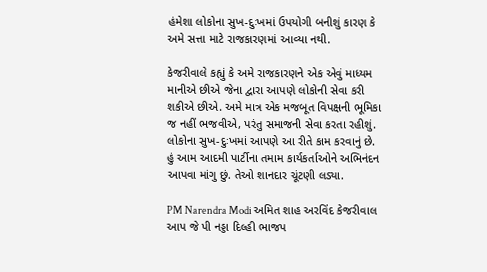હંમેશા લોકોના સુખ-દુઃખમાં ઉપયોગી બનીશું કારણ કે અમે સત્તા માટે રાજકારણમાં આવ્યા નથી.

કેજરીવાલે કહ્યું કે અમે રાજકારણને એક એવું માધ્યમ માનીએ છીએ જેના દ્વારા આપણે લોકોની સેવા કરી શકીએ છીએ. અમે માત્ર એક મજબૂત વિપક્ષની ભૂમિકા જ નહીં ભજવીએ, પરંતુ સમાજની સેવા કરતા રહીશું. લોકોના સુખ-દુઃખમાં આપણે આ રીતે કામ કરવાનું છે. હું આમ આદમી પાર્ટીના તમામ કાર્યકર્તાઓને અભિનંદન આપવા માંગુ છું. તેઓ શાનદાર ચૂંટણી લડ્યા.

PM Narendra Modi અમિત શાહ અરવિંદ કેજરીવાલ આપ જે પી નડ્ડા દિલ્હી ભાજપ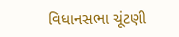વિધાનસભા ચૂંટણી